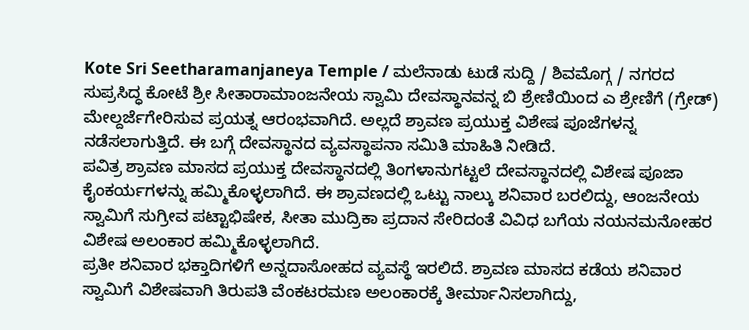Kote Sri Seetharamanjaneya Temple / ಮಲೆನಾಡು ಟುಡೆ ಸುದ್ದಿ / ಶಿವಮೊಗ್ಗ / ನಗರದ ಸುಪ್ರಸಿದ್ಧ ಕೋಟೆ ಶ್ರೀ ಸೀತಾರಾಮಾಂಜನೇಯ ಸ್ವಾಮಿ ದೇವಸ್ಥಾನವನ್ನ ಬಿ ಶ್ರೇಣಿಯಿಂದ ಎ ಶ್ರೇಣಿಗೆ (ಗ್ರೇಡ್) ಮೇಲ್ದರ್ಜೆಗೇರಿಸುವ ಪ್ರಯತ್ನ ಆರಂಭವಾಗಿದೆ. ಅಲ್ಲದೆ ಶ್ರಾವಣ ಪ್ರಯುಕ್ತ ವಿಶೇಷ ಪೂಜೆಗಳನ್ನ ನಡೆಸಲಾಗುತ್ತಿದೆ. ಈ ಬಗ್ಗೆ ದೇವಸ್ಥಾನದ ವ್ಯವಸ್ಥಾಪನಾ ಸಮಿತಿ ಮಾಹಿತಿ ನೀಡಿದೆ.
ಪವಿತ್ರ ಶ್ರಾವಣ ಮಾಸದ ಪ್ರಯುಕ್ತ ದೇವಸ್ಥಾನದಲ್ಲಿ ತಿಂಗಳಾನುಗಟ್ಟಲೆ ದೇವಸ್ಥಾನದಲ್ಲಿ ವಿಶೇಷ ಪೂಜಾ ಕೈಂಕರ್ಯಗಳನ್ನು ಹಮ್ಮಿಕೊಳ್ಳಲಾಗಿದೆ. ಈ ಶ್ರಾವಣದಲ್ಲಿ ಒಟ್ಟು ನಾಲ್ಕು ಶನಿವಾರ ಬರಲಿದ್ದು, ಆಂಜನೇಯ ಸ್ವಾಮಿಗೆ ಸುಗ್ರೀವ ಪಟ್ಟಾಭಿಷೇಕ, ಸೀತಾ ಮುದ್ರಿಕಾ ಪ್ರದಾನ ಸೇರಿದಂತೆ ವಿವಿಧ ಬಗೆಯ ನಯನಮನೋಹರ ವಿಶೇಷ ಅಲಂಕಾರ ಹಮ್ಮಿಕೊಳ್ಳಲಾಗಿದೆ.
ಪ್ರತೀ ಶನಿವಾರ ಭಕ್ತಾದಿಗಳಿಗೆ ಅನ್ನದಾಸೋಹದ ವ್ಯವಸ್ಥೆ ಇರಲಿದೆ. ಶ್ರಾವಣ ಮಾಸದ ಕಡೆಯ ಶನಿವಾರ ಸ್ವಾಮಿಗೆ ವಿಶೇಷವಾಗಿ ತಿರುಪತಿ ವೆಂಕಟರಮಣ ಅಲಂಕಾರಕ್ಕೆ ತೀರ್ಮಾನಿಸಲಾಗಿದ್ದು,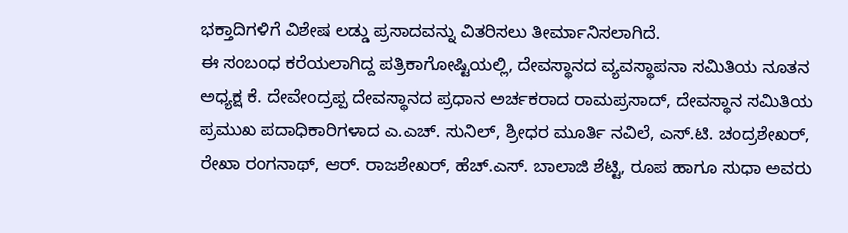ಭಕ್ತಾದಿಗಳಿಗೆ ವಿಶೇಷ ಲಡ್ಡು ಪ್ರಸಾದವನ್ನು ವಿತರಿಸಲು ತೀರ್ಮಾನಿಸಲಾಗಿದೆ.
ಈ ಸಂಬಂಧ ಕರೆಯಲಾಗಿದ್ದ ಪತ್ರಿಕಾಗೋಷ್ಟಿಯಲ್ಲಿ, ದೇವಸ್ಥಾನದ ವ್ಯವಸ್ಥಾಪನಾ ಸಮಿತಿಯ ನೂತನ ಅಧ್ಯಕ್ಷ ಕೆ. ದೇವೇಂದ್ರಪ್ಪ ದೇವಸ್ಥಾನದ ಪ್ರಧಾನ ಅರ್ಚಕರಾದ ರಾಮಪ್ರಸಾದ್, ದೇವಸ್ಥಾನ ಸಮಿತಿಯ ಪ್ರಮುಖ ಪದಾಧಿಕಾರಿಗಳಾದ ಎ.ಎಚ್. ಸುನಿಲ್, ಶ್ರೀಧರ ಮೂರ್ತಿ ನವಿಲೆ, ಎಸ್.ಟಿ. ಚಂದ್ರಶೇಖರ್, ರೇಖಾ ರಂಗನಾಥ್, ಆರ್. ರಾಜಶೇಖರ್, ಹೆಚ್.ಎಸ್. ಬಾಲಾಜಿ ಶೆಟ್ಟಿ, ರೂಪ ಹಾಗೂ ಸುಧಾ ಅವರು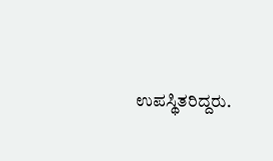ಉಪಸ್ಥಿತರಿದ್ದರು.